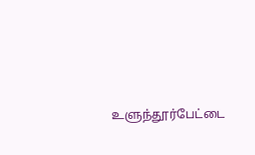உளுந்தூர்பேட்டை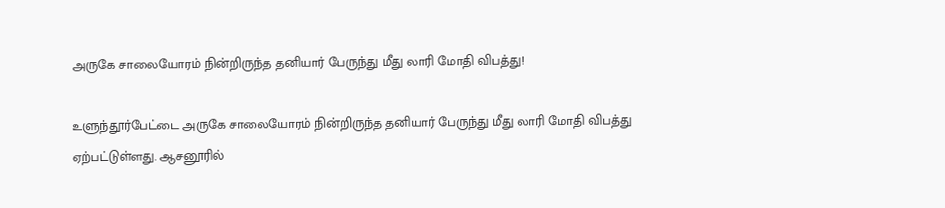அருகே சாலையோரம் நின்றிருந்த தனியார் பேருந்து மீது லாரி மோதி விபத்து!

உளுந்தூர்பேட்டை அருகே சாலையோரம் நின்றிருந்த தனியார் பேருந்து மீது லாரி மோதி விபத்து ஏற்பட்டுள்ளது. ஆசனூரில்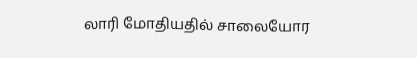லாரி மோதியதில் சாலையோர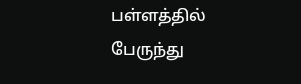பள்ளத்தில் பேருந்து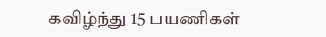கவிழ்ந்து 15 பயணிகள்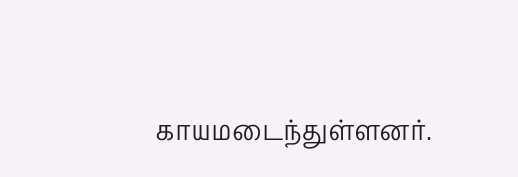காயமடைந்துள்ளனர்.